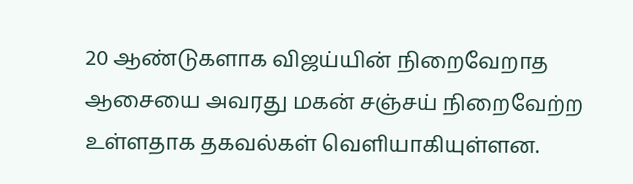20 ஆண்டுகளாக விஜய்யின் நிறைவேறாத ஆசையை அவரது மகன் சஞ்சய் நிறைவேற்ற உள்ளதாக தகவல்கள் வெளியாகியுள்ளன.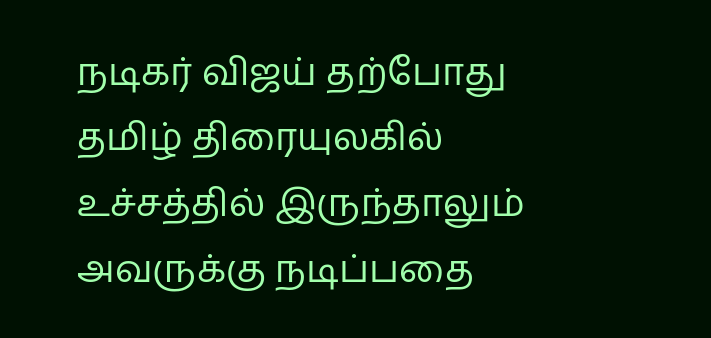நடிகர் விஜய் தற்போது தமிழ் திரையுலகில் உச்சத்தில் இருந்தாலும் அவருக்கு நடிப்பதை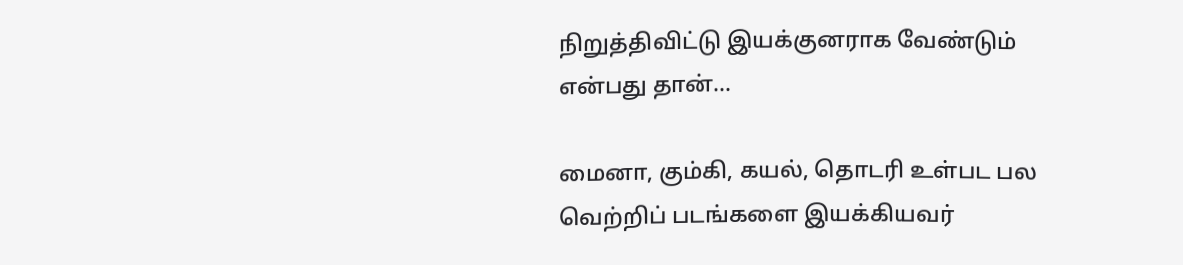நிறுத்திவிட்டு இயக்குனராக வேண்டும் என்பது தான்...

மைனா, கும்கி, கயல், தொடரி உள்பட பல வெற்றிப் படங்களை இயக்கியவர்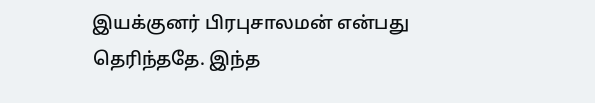இயக்குனர் பிரபுசாலமன் என்பது தெரிந்ததே. இந்த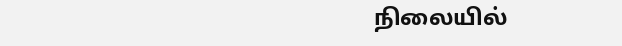நிலையில்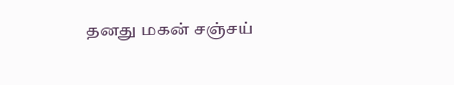தனது மகன் சஞ்சய்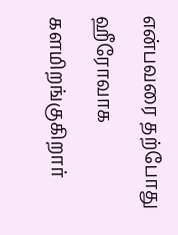என்பவரை தற்போது ஹீரோவாக களமிறங்குகிறார்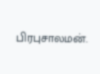பிரபுசாலமன்.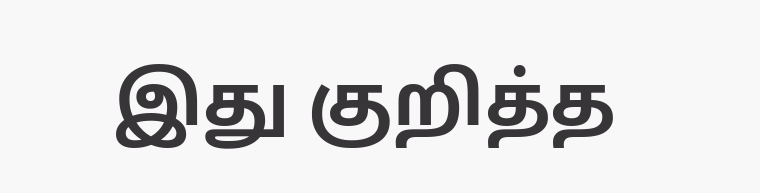இது குறித்த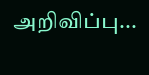அறிவிப்பு...